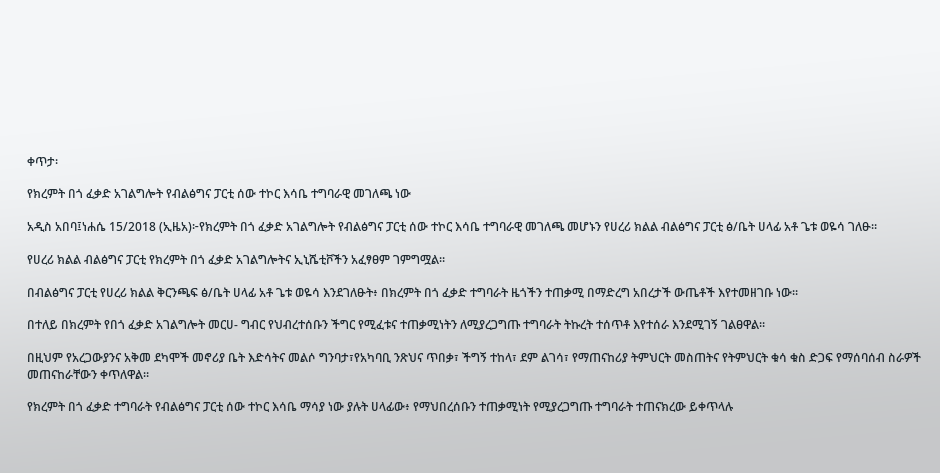ቀጥታ፡

የክረምት በጎ ፈቃድ አገልግሎት የብልፅግና ፓርቲ ሰው ተኮር እሳቤ ተግባራዊ መገለጫ ነው

አዲስ አበባ፤ነሐሴ 15/2018 (ኢዜአ)፦የክረምት በጎ ፈቃድ አገልግሎት የብልፅግና ፓርቲ ሰው ተኮር እሳቤ ተግባራዊ መገለጫ መሆኑን የሀረሪ ክልል ብልፅግና ፓርቲ ፅ/ቤት ሀላፊ አቶ ጌቱ ወዬሳ ገለፁ።

የሀረሪ ክልል ብልፅግና ፓርቲ የክረምት በጎ ፈቃድ አገልግሎትና ኢኒሼቲቮችን አፈፃፀም ገምግሟል።

በብልፅግና ፓርቲ የሀረሪ ክልል ቅርንጫፍ ፅ/ቤት ሀላፊ አቶ ጌቱ ወዬሳ እንደገለፁት፥ በክረምት በጎ ፈቃድ ተግባራት ዜጎችን ተጠቃሚ በማድረግ አበረታች ውጤቶች እየተመዘገቡ ነው።

በተለይ በክረምት የበጎ ፈቃድ አገልግሎት መርሀ- ግብር የህብረተሰቡን ችግር የሚፈቱና ተጠቃሚነትን ለሚያረጋግጡ ተግባራት ትኩረት ተሰጥቶ እየተሰራ እንደሚገኝ ገልፀዋል።

በዚህም የአረጋውያንና አቅመ ደካሞች መኖሪያ ቤት እድሳትና መልሶ ግንባታ፣የአካባቢ ንጽህና ጥበቃ፣ ችግኝ ተከላ፣ ደም ልገሳ፣ የማጠናከሪያ ትምህርት መስጠትና የትምህርት ቁሳ ቁስ ድጋፍ የማሰባሰብ ስራዎች መጠናከራቸውን ቀጥለዋል።

የክረምት በጎ ፈቃድ ተግባራት የብልፅግና ፓርቲ ሰው ተኮር እሳቤ ማሳያ ነው ያሉት ሀላፊው፥ የማህበረሰቡን ተጠቃሚነት የሚያረጋግጡ ተግባራት ተጠናክረው ይቀጥላሉ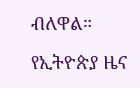ብለዋል።

የኢትዮጵያ ዜና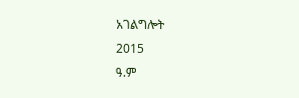አገልግሎት
2015
ዓ.ም